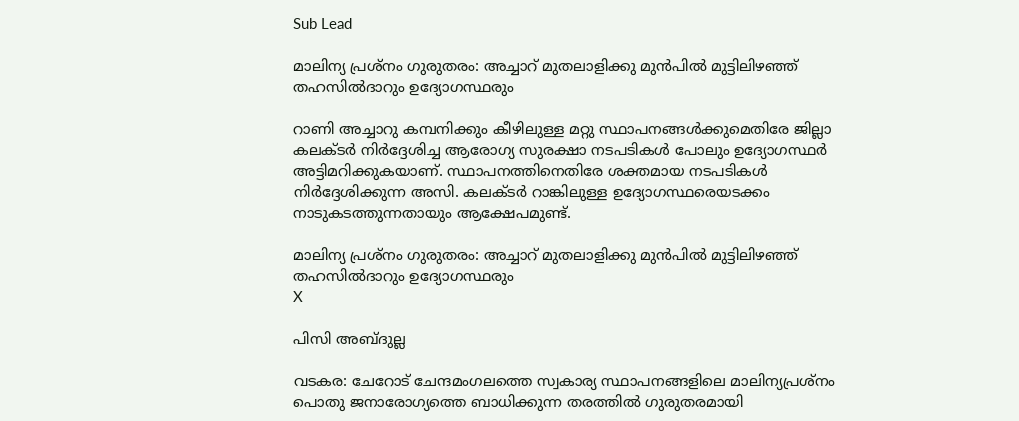Sub Lead

മാലിന്യ പ്രശ്‌നം ഗുരുതരം: അച്ചാറ് മുതലാളിക്കു മുന്‍പില്‍ മുട്ടിലിഴഞ്ഞ് തഹസില്‍ദാറും ഉദ്യോഗസ്ഥരും

റാണി അച്ചാറു കമ്പനിക്കും കീഴിലുള്ള മറ്റു സ്ഥാപനങ്ങള്‍ക്കുമെതിരേ ജില്ലാ കലക്ടര്‍ നിര്‍ദ്ദേശിച്ച ആരോഗ്യ സുരക്ഷാ നടപടികള്‍ പോലും ഉദ്യോഗസ്ഥര്‍ അട്ടിമറിക്കുകയാണ്. സ്ഥാപനത്തിനെതിരേ ശക്തമായ നടപടികള്‍ നിര്‍ദ്ദേശിക്കുന്ന അസി. കലക്ടര്‍ റാങ്കിലുള്ള ഉദ്യോഗസ്ഥരെയടക്കം നാടുകടത്തുന്നതായും ആക്ഷേപമുണ്ട്.

മാലിന്യ പ്രശ്‌നം ഗുരുതരം: അച്ചാറ് മുതലാളിക്കു മുന്‍പില്‍ മുട്ടിലിഴഞ്ഞ് തഹസില്‍ദാറും ഉദ്യോഗസ്ഥരും
X

പിസി അബ്ദുല്ല

വടകര: ചേറോട് ചേന്ദമംഗലത്തെ സ്വകാര്യ സ്ഥാപനങ്ങളിലെ മാലിന്യപ്രശ്‌നം പൊതു ജനാരോഗ്യത്തെ ബാധിക്കുന്ന തരത്തില്‍ ഗുരുതരമായി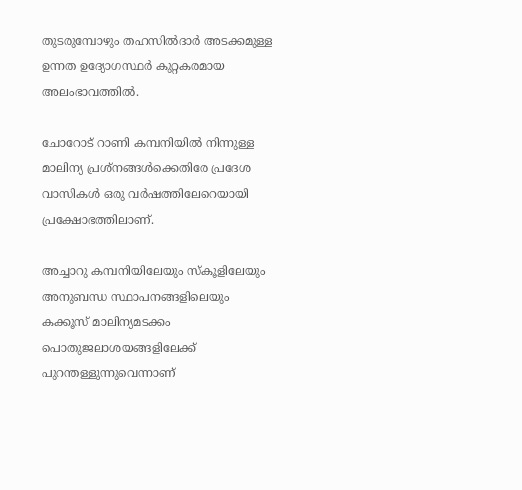തുടരുമ്പോഴും തഹസില്‍ദാര്‍ അടക്കമുള്ള ഉന്നത ഉദ്യോഗസ്ഥര്‍ കുറ്റകരമായ അലംഭാവത്തില്‍.

ചോറോട് റാണി കമ്പനിയില്‍ നിന്നുള്ള മാലിന്യ പ്രശ്‌നങ്ങള്‍ക്കെതിരേ പ്രദേശ വാസികള്‍ ഒരു വര്‍ഷത്തിലേറെയായി പ്രക്ഷോഭത്തിലാണ്.

അച്ചാറു കമ്പനിയിലേയും സ്‌കൂളിലേയും അനുബന്ധ സ്ഥാപനങ്ങളിലെയും കക്കൂസ് മാലിന്യമടക്കം പൊതുജലാശയങ്ങളിലേക്ക് പുറന്തള്ളുന്നുവെന്നാണ്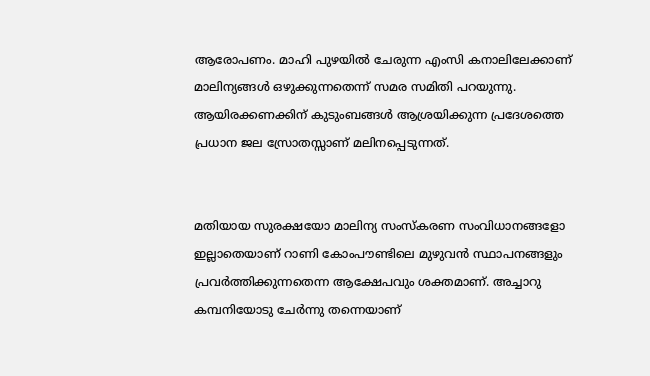ആരോപണം. മാഹി പുഴയില്‍ ചേരുന്ന എംസി കനാലിലേക്കാണ് മാലിന്യങ്ങള്‍ ഒഴുക്കുന്നതെന്ന് സമര സമിതി പറയുന്നു. ആയിരക്കണക്കിന് കുടുംബങ്ങള്‍ ആശ്രയിക്കുന്ന പ്രദേശത്തെ പ്രധാന ജല സ്രോതസ്സാണ് മലിനപ്പെടുന്നത്.


മതിയായ സുരക്ഷയോ മാലിന്യ സംസ്‌കരണ സംവിധാനങ്ങളോ ഇല്ലാതെയാണ് റാണി കോംപൗണ്ടിലെ മുഴുവന്‍ സ്ഥാപനങ്ങളും പ്രവര്‍ത്തിക്കുന്നതെന്ന ആക്ഷേപവും ശക്തമാണ്. അച്ചാറു കമ്പനിയോടു ചേര്‍ന്നു തന്നെയാണ്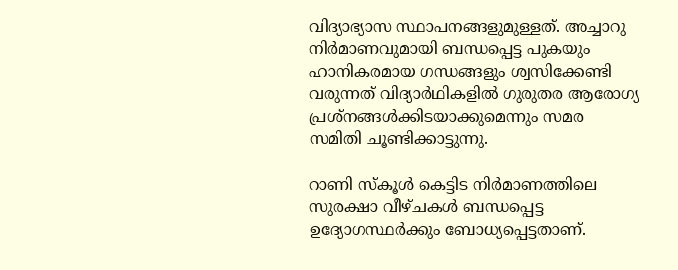വിദ്യാഭ്യാസ സ്ഥാപനങ്ങളുമുള്ളത്. അച്ചാറു നിര്‍മാണവുമായി ബന്ധപ്പെട്ട പുകയും ഹാനികരമായ ഗന്ധങ്ങളും ശ്വസിക്കേണ്ടി വരുന്നത് വിദ്യാര്‍ഥികളില്‍ ഗുരുതര ആരോഗ്യ പ്രശ്‌നങ്ങള്‍ക്കിടയാക്കുമെന്നും സമര സമിതി ചൂണ്ടിക്കാട്ടുന്നു.

റാണി സ്‌കൂള്‍ കെട്ടിട നിര്‍മാണത്തിലെ സുരക്ഷാ വീഴ്ചകള്‍ ബന്ധപ്പെട്ട ഉദ്യോഗസ്ഥര്‍ക്കും ബോധ്യപ്പെട്ടതാണ്.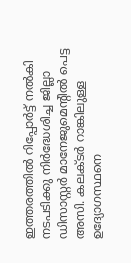ഇത്തരത്തില്‍ റിപ്പോര്‍ട്ട് നല്‍കി നടപടിക്കു നിര്‍ദ്ധേശിച്ച ജില്ലാ ഡിസാസ്റ്റര്‍ മാനേജുമെന്റില്‍ പെട്ട അസി. കലക്ടര്‍ റാങ്കിലുള്ള ഉദ്യോഗസ്ഥനെ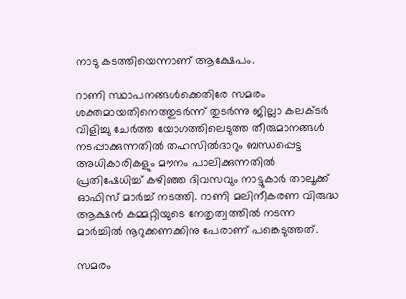നാടു കടത്തിയെന്നാണ് ആക്ഷേപം.

റാണി സ്ഥാപനങ്ങള്‍ക്കെതിരേ സമരം ശക്തമായതിനെത്തുടര്‍ന്ന് തുടര്‍ന്നു ജില്ലാ കലക്ടര്‍ വിളിച്ചു ചേര്‍ത്ത യോഗത്തിലെടുത്ത തീരുമാനങ്ങള്‍ നടപ്പാക്കുന്നതില്‍ തഹസില്‍ദാറും ബന്ധപ്പെട്ട അധികാരികളും മൗനം പാലിക്കുന്നതില്‍ പ്രതിഷേധിച്ച് കഴിഞ്ഞ ദിവസവും നാട്ടുകാര്‍ താലൂക്ക് ഓഫിസ് മാര്‍ച്ച് നടത്തി. റാണി മലിനീകരണ വിരുദ്ധ ആക്ഷന്‍ കമ്മറ്റിയുടെ നേതൃത്വത്തില്‍ നടന്ന മാര്‍ച്ചില്‍ നൂറുക്കണക്കിനു പേരാണ് പങ്കെടുത്തത്.

സമരം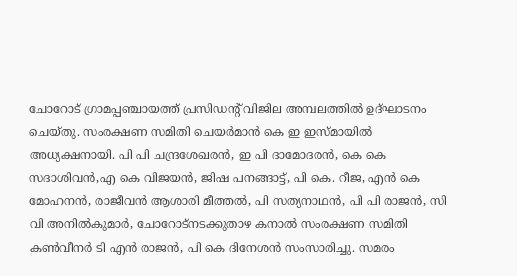ചോറോട് ഗ്രാമപ്പഞ്ചായത്ത് പ്രസിഡന്റ് വിജില അമ്പലത്തില്‍ ഉദ്ഘാടനം ചെയ്തു. സംരക്ഷണ സമിതി ചെയര്‍മാന്‍ കെ ഇ ഇസ്മായില്‍ അധ്യക്ഷനായി. പി പി ചന്ദ്രശേഖരന്‍, ഇ പി ദാമോദരന്‍, കെ കെ സദാശിവന്‍,എ കെ വിജയന്‍, ജിഷ പനങ്ങാട്ട്, പി കെ. റീജ, എന്‍ കെ മോഹനന്‍, രാജീവന്‍ ആശാരി മീത്തല്‍, പി സത്യനാഥന്‍, പി പി രാജന്‍, സി വി അനില്‍കുമാര്‍, ചോറോട്‌നടക്കുതാഴ കനാല്‍ സംരക്ഷണ സമിതി കണ്‍വീനര്‍ ടി എന്‍ രാജന്‍, പി കെ ദിനേശന്‍ സംസാരിച്ചു. സമരം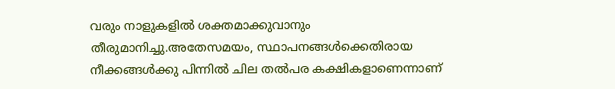വരും നാളുകളില്‍ ശക്തമാക്കുവാനും തീരുമാനിച്ചു.അതേസമയം, സ്ഥാപനങ്ങള്‍ക്കെതിരായ നീക്കങ്ങള്‍ക്കു പിന്നില്‍ ചില തല്‍പര കക്ഷികളാണെന്നാണ്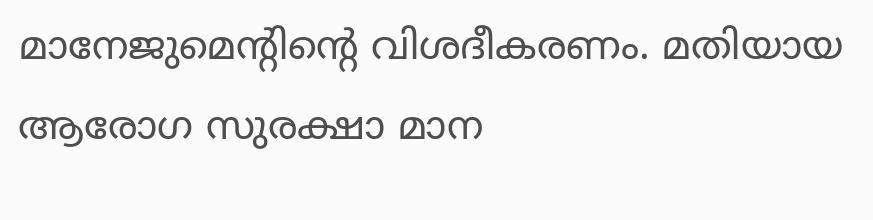മാനേജുമെന്റിന്റെ വിശദീകരണം. മതിയായ ആരോഗ സുരക്ഷാ മാന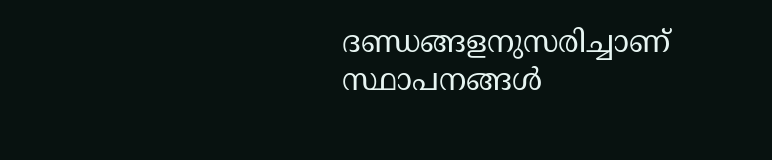ദണ്ഡങ്ങളനുസരിച്ചാണ് സ്ഥാപനങ്ങള്‍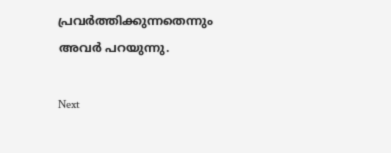പ്രവര്‍ത്തിക്കുന്നതെന്നും അവര്‍ പറയുന്നു.

Next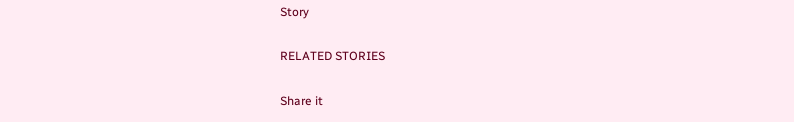Story

RELATED STORIES

Share it